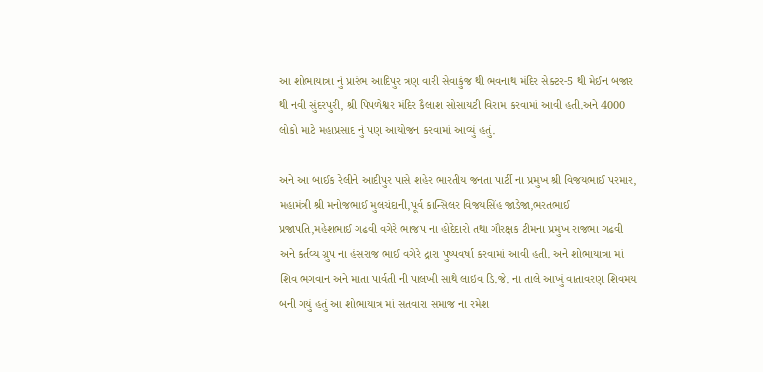આ શોભાયાત્રા નું પ્રારંભ આદિપુર ત્રણ વારી સેવાકુંજ થી ભવનાથ મંદિર સેક્ટર-5 થી મેઈન બજાર થી નવી સુંદરપુરી, શ્રી પિપળેશ્વર મંદિર કૈલાશ સોસાયટી વિરામ કરવામાં આવી હતી.અને 4000 લોકો માટે મહાપ્રસાદ નું પણ આયોજન કરવામાં આવ્યું હતું.

અને આ બાઈક રેલીને આદીપુર પાસે શહેર ભારતીય જનતા પાર્ટી ના પ્રમુખ શ્રી વિજયભાઈ પરમાર, મહામંત્રી શ્રી મનોજભાઈ મુલચંદાની,પૂર્વ કાન્સિલર વિજયસિંહ જાડેજા,ભરતભાઈ પ્રજાપતિ,મહેશભાઈ ગઢવી વગેરે ભાજપ ના હોદેદારો તથા ગૌરક્ષક ટીમના પ્રમુખ રાજભા ગઢવી અને કર્તવ્ય ગ્રુપ ના હંસરાજ ભાઈ વગેરે દ્રારા પુષ્પવર્ષા કરવામાં આવી હતી. અને શોભાયાત્રા માં શિવ ભગવાન અને માતા પાર્વતી ની પાલખી સાથે લાઇવ ડિ.જે. ના તાલે આખું વાતાવરણ શિવમય બની ગયું હતું આ શોભાયાત્ર માં સતવારા સમાજ ના રમેશ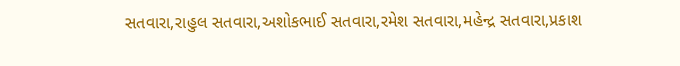સતવારા,રાહુલ સતવારા,અશોકભાઈ સતવારા,રમેશ સતવારા,મહેન્દ્ર સતવારા,પ્રકાશ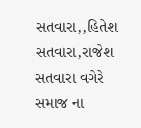સતવારા,,હિતેશ સતવારા,રાજેશ સતવારા વગેરે સમાજ ના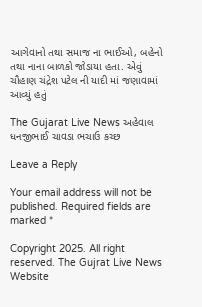આગેવાનો તથા સમાજ ના ભાઈઓ, બહેનો તથા નાના બાળકો જોડાયા હતા. એવું ચૌહાણ ચંદ્રેશ પટેલ ની યાદી માં જણાવામાં આવ્યું હતું

The Gujarat Live News અહેવાલ ધનજીભાઈ ચાવડા ભચાઉ કચ્છ

Leave a Reply

Your email address will not be published. Required fields are marked *

Copyright 2025. All right reserved. The Gujrat Live News Website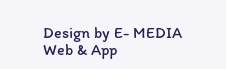Design by E- MEDIA Web & App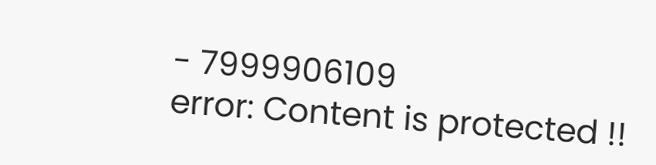- 7999906109
error: Content is protected !!